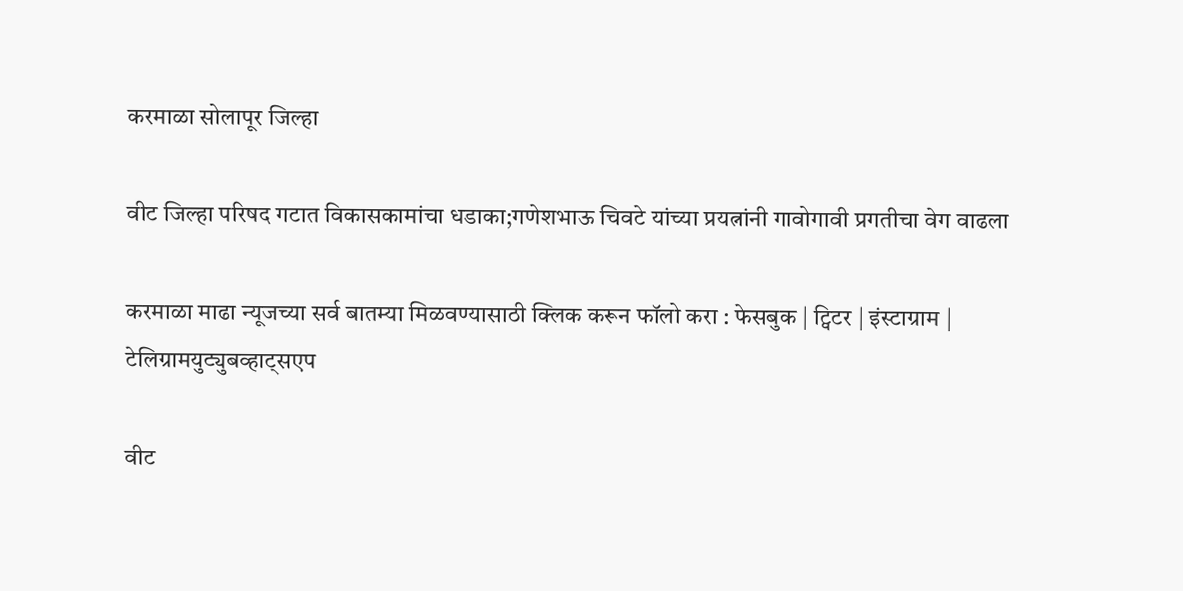करमाळा सोलापूर जिल्हा

वीट जिल्हा परिषद गटात विकासकामांचा धडाका;गणेशभाऊ चिवटे यांच्या प्रयत्नांनी गावोगावी प्रगतीचा वेग वाढला

करमाळा माढा न्यूजच्या सर्व बातम्या मिळवण्यासाठी क्लिक करून फॉलो करा : फेसबुक | ट्विटर | इंस्टाग्राम | टेलिग्रामयुट्युबव्हाट्सएप

वीट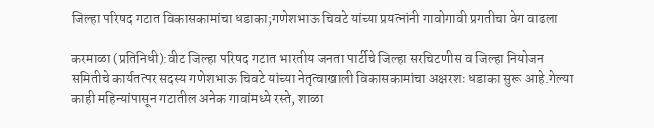जिल्हा परिषद गटात विकासकामांचा धडाका;गणेशभाऊ चिवटे यांच्या प्रयत्नांनी गावोगावी प्रगतीचा वेग वाढला

करमाळा (प्रतिनिधी):वीट जिल्हा परिषद गटात भारतीय जनता पार्टीचे जिल्हा सरचिटणीस व जिल्हा नियोजन समितीचे कार्यतत्पर सदस्य गणेशभाऊ चिवटे यांच्या नेतृत्वाखाली विकासकामांचा अक्षरशः धडाका सुरू आहे.गेल्या काही महिन्यांपासून गटातील अनेक गावांमध्ये रस्ते, शाळा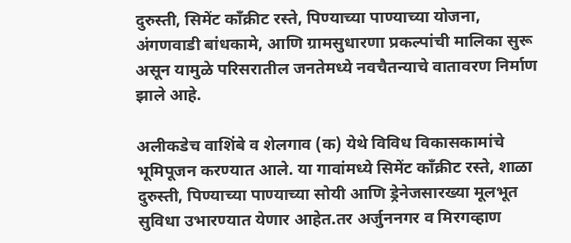दुरुस्ती, सिमेंट काँक्रीट रस्ते, पिण्याच्या पाण्याच्या योजना, अंगणवाडी बांधकामे, आणि ग्रामसुधारणा प्रकल्पांची मालिका सुरू असून यामुळे परिसरातील जनतेमध्ये नवचैतन्याचे वातावरण निर्माण झाले आहे.

अलीकडेच वाशिंबे व शेलगाव (क) येथे विविध विकासकामांचे भूमिपूजन करण्यात आले. या गावांमध्ये सिमेंट काँक्रीट रस्ते, शाळा दुरुस्ती, पिण्याच्या पाण्याच्या सोयी आणि ड्रेनेजसारख्या मूलभूत सुविधा उभारण्यात येणार आहेत.तर अर्जुननगर व मिरगव्हाण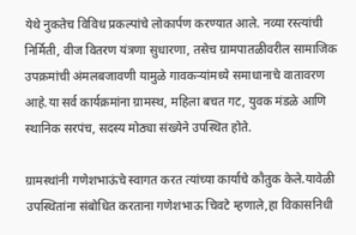येथे नुकतेच विविध प्रकल्पांचे लोकार्पण करण्यात आले. नव्या रस्त्यांची निर्मिती, वीज वितरण यंत्रणा सुधारणा, तसेच ग्रामपातळीवरील सामाजिक उपक्रमांची अंमलबजावणी यामुळे गावकऱ्यांमध्ये समाधानाचे वातावरण आहे.या सर्व कार्यक्रमांना ग्रामस्थ, महिला बचत गट, युवक मंडळे आणि स्थानिक सरपंच, सदस्य मोठ्या संख्येने उपस्थित होते.

ग्रामस्थांनी गणेशभाऊंचे स्वागत करत त्यांच्या कार्याचे कौतुक केले.यावेळी उपस्थितांना संबोधित करताना गणेशभाऊ चिवटे म्हणाले,हा विकासनिधी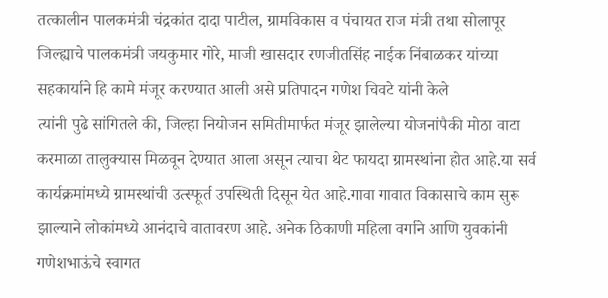तत्कालीन पालकमंत्री चंद्रकांत दादा पाटील, ग्रामविकास व पंचायत राज मंत्री तथा सोलापूर जिल्ह्याचे पालकमंत्री जयकुमार गोरे, माजी खासदार रणजीतसिंह नाईक निंबाळकर यांच्या सहकार्याने हि कामे मंजूर करण्यात आली असे प्रतिपादन गणेश चिवटे यांनी केले
त्यांनी पुढे सांगितले की, जिल्हा नियोजन समितीमार्फत मंजूर झालेल्या योजनांपैकी मोठा वाटा करमाळा तालुक्यास मिळवून देण्यात आला असून त्याचा थेट फायदा ग्रामस्थांना होत आहे.या सर्व कार्यक्रमांमध्ये ग्रामस्थांची उत्स्फूर्त उपस्थिती दिसून येत आहे.गावा गावात विकासाचे काम सुरू झाल्याने लोकांमध्ये आनंदाचे वातावरण आहे. अनेक ठिकाणी महिला वर्गाने आणि युवकांनी गणेशभाऊंचे स्वागत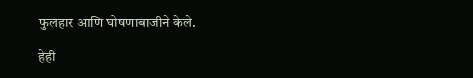फुलहार आणि घोषणाबाजीने केले.

हेही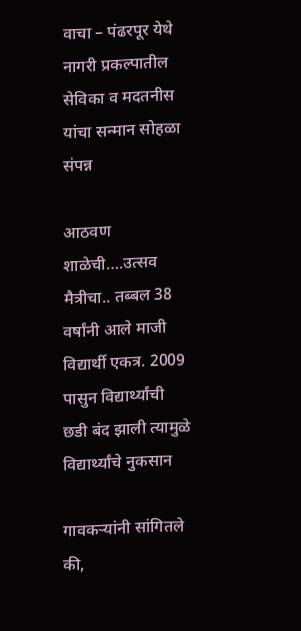वाचा – पंढरपूर येथे नागरी प्रकल्पातील सेविका व मदतनीस यांचा सन्मान सोहळा संपन्न

आठवण शाळेची….उत्सव मैत्रीचा.. तब्बल 38 वर्षांनी आले माजी विद्यार्थी एकत्र. 2009 पासुन विद्यार्थ्यांची छडी बंद झाली त्यामुळे विद्यार्थ्यांचे नुकसान

गावकऱ्यांनी सांगितले की,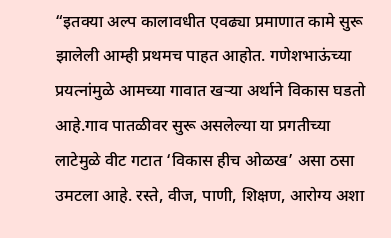“इतक्या अल्प कालावधीत एवढ्या प्रमाणात कामे सुरू झालेली आम्ही प्रथमच पाहत आहोत. गणेशभाऊंच्या प्रयत्नांमुळे आमच्या गावात खऱ्या अर्थाने विकास घडतो आहे.गाव पातळीवर सुरू असलेल्या या प्रगतीच्या लाटेमुळे वीट गटात ‘विकास हीच ओळख’ असा ठसा उमटला आहे. रस्ते, वीज, पाणी, शिक्षण, आरोग्य अशा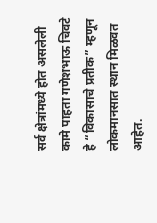सर्व क्षेत्रांमध्ये होत असलेली कामे पाहता गणेशभाऊ चिवटे हे “विकासाचे प्रतीक” म्हणून लोकमानसात स्थान मिळवत आहेत.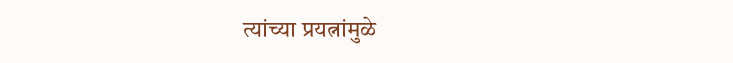त्यांच्या प्रयत्नांमुळे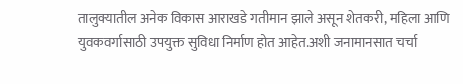तालुक्यातील अनेक विकास आराखडे गतीमान झाले असून शेतकरी, महिला आणि युवकवर्गासाठी उपयुक्त सुविधा निर्माण होत आहेत.अशी जनामानसात चर्चा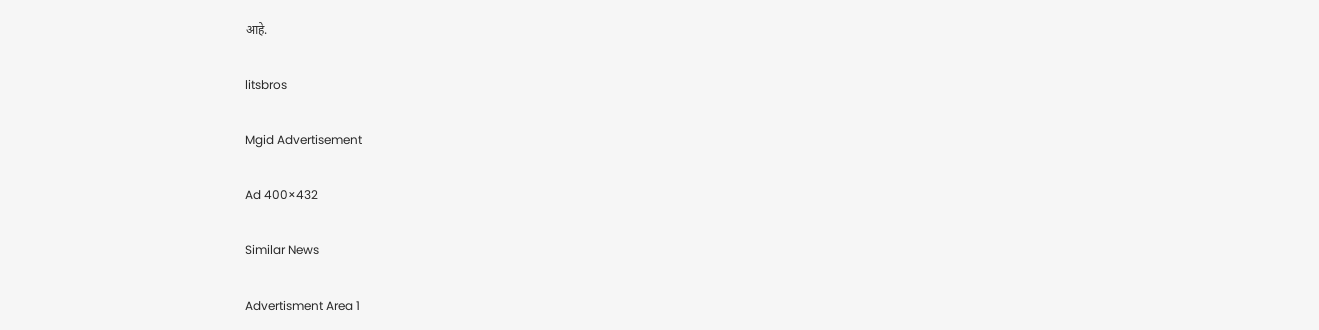आहे.

litsbros

Mgid Advertisement

Ad 400×432

Similar News

Advertisment Area 1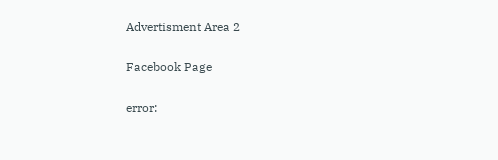Advertisment Area 2

Facebook Page

error: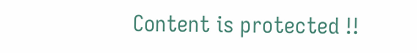Content is protected !!